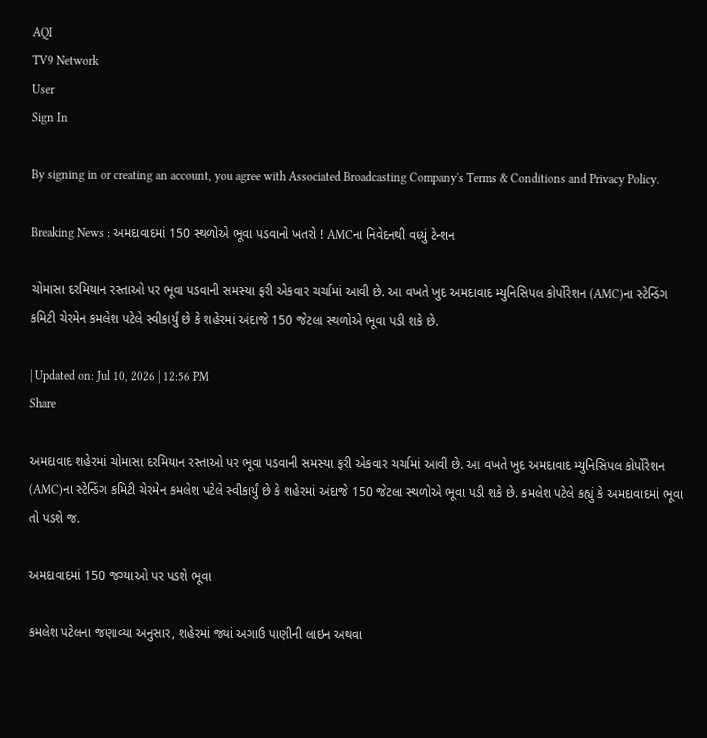AQI
TV9 Network
User
Sign In

By signing in or creating an account, you agree with Associated Broadcasting Company's Terms & Conditions and Privacy Policy.

Breaking News : અમદાવાદમાં 150 સ્થળોએ ભૂવા પડવાનો ખતરો ! AMCના નિવેદનથી વધ્યું ટેન્શન

ચોમાસા દરમિયાન રસ્તાઓ પર ભૂવા પડવાની સમસ્યા ફરી એકવાર ચર્ચામાં આવી છે. આ વખતે ખુદ અમદાવાદ મ્યુનિસિપલ કોર્પોરેશન (AMC)ના સ્ટેન્ડિંગ કમિટી ચેરમેન કમલેશ પટેલે સ્વીકાર્યું છે કે શહેરમાં અંદાજે 150 જેટલા સ્થળોએ ભૂવા પડી શકે છે.

| Updated on: Jul 10, 2026 | 12:56 PM
Share

અમદાવાદ શહેરમાં ચોમાસા દરમિયાન રસ્તાઓ પર ભૂવા પડવાની સમસ્યા ફરી એકવાર ચર્ચામાં આવી છે. આ વખતે ખુદ અમદાવાદ મ્યુનિસિપલ કોર્પોરેશન (AMC)ના સ્ટેન્ડિંગ કમિટી ચેરમેન કમલેશ પટેલે સ્વીકાર્યું છે કે શહેરમાં અંદાજે 150 જેટલા સ્થળોએ ભૂવા પડી શકે છે. કમલેશ પટેલે કહ્યું કે અમદાવાદમાં ભૂવા તો પડશે જ.

અમદાવાદમાં 150 જગ્યાઓ પર પડશે ભૂવા

કમલેશ પટેલના જણાવ્યા અનુસાર, શહેરમાં જ્યાં અગાઉ પાણીની લાઇન અથવા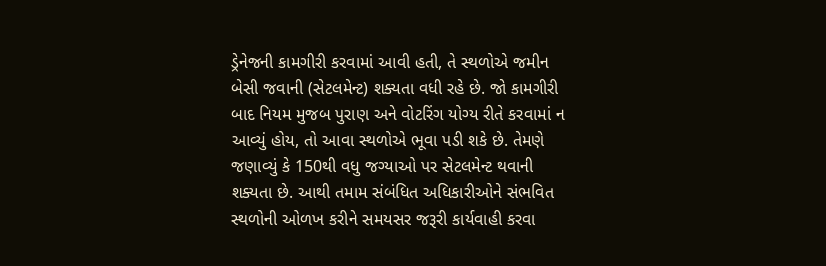ડ્રેનેજની કામગીરી કરવામાં આવી હતી, તે સ્થળોએ જમીન બેસી જવાની (સેટલમેન્ટ) શક્યતા વધી રહે છે. જો કામગીરી બાદ નિયમ મુજબ પુરાણ અને વોટરિંગ યોગ્ય રીતે કરવામાં ન આવ્યું હોય, તો આવા સ્થળોએ ભૂવા પડી શકે છે. તેમણે જણાવ્યું કે 150થી વધુ જગ્યાઓ પર સેટલમેન્ટ થવાની શક્યતા છે. આથી તમામ સંબંધિત અધિકારીઓને સંભવિત સ્થળોની ઓળખ કરીને સમયસર જરૂરી કાર્યવાહી કરવા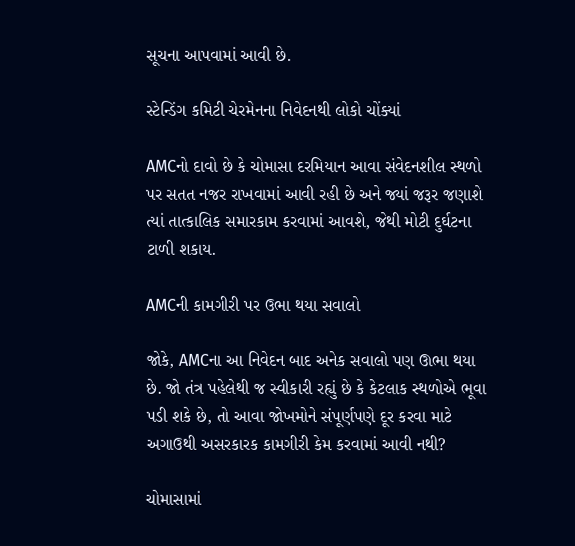સૂચના આપવામાં આવી છે.

સ્ટેન્ડિંગ કમિટી ચેરમેનના નિવેદનથી લોકો ચોંક્યાં

AMCનો દાવો છે કે ચોમાસા દરમિયાન આવા સંવેદનશીલ સ્થળો પર સતત નજર રાખવામાં આવી રહી છે અને જ્યાં જરૂર જણાશે ત્યાં તાત્કાલિક સમારકામ કરવામાં આવશે, જેથી મોટી દુર્ઘટના ટાળી શકાય.

AMCની કામગીરી પર ઉભા થયા સવાલો

જોકે, AMCના આ નિવેદન બાદ અનેક સવાલો પણ ઊભા થયા છે. જો તંત્ર પહેલેથી જ સ્વીકારી રહ્યું છે કે કેટલાક સ્થળોએ ભૂવા પડી શકે છે, તો આવા જોખમોને સંપૂર્ણપણે દૂર કરવા માટે અગાઉથી અસરકારક કામગીરી કેમ કરવામાં આવી નથી?

ચોમાસામાં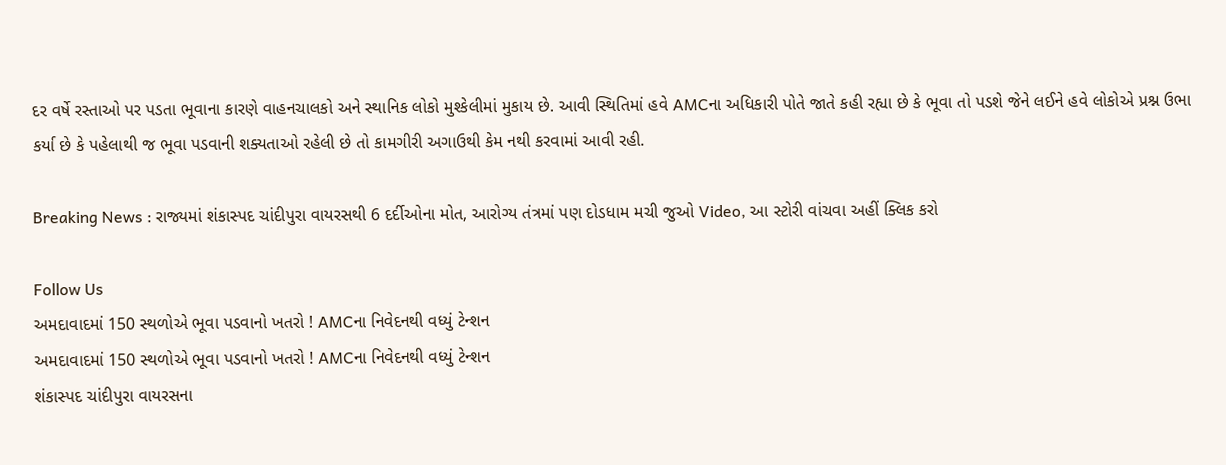દર વર્ષે રસ્તાઓ પર પડતા ભૂવાના કારણે વાહનચાલકો અને સ્થાનિક લોકો મુશ્કેલીમાં મુકાય છે. આવી સ્થિતિમાં હવે AMCના અધિકારી પોતે જાતે કહી રહ્યા છે કે ભૂવા તો પડશે જેને લઈને હવે લોકોએ પ્રશ્ન ઉભા કર્યા છે કે પહેલાથી જ ભૂવા પડવાની શક્યતાઓ રહેલી છે તો કામગીરી અગાઉથી કેમ નથી કરવામાં આવી રહી.

Breaking News : રાજ્યમાં શંકાસ્પદ ચાંદીપુરા વાયરસથી 6 દર્દીઓના મોત, આરોગ્ય તંત્રમાં પણ દોડધામ મચી જુઓ Video, આ સ્ટોરી વાંચવા અહીં ક્લિક કરો

Follow Us
અમદાવાદમાં 150 સ્થળોએ ભૂવા પડવાનો ખતરો ! AMCના નિવેદનથી વધ્યું ટેન્શન
અમદાવાદમાં 150 સ્થળોએ ભૂવા પડવાનો ખતરો ! AMCના નિવેદનથી વધ્યું ટેન્શન
શંકાસ્પદ ચાંદીપુરા વાયરસના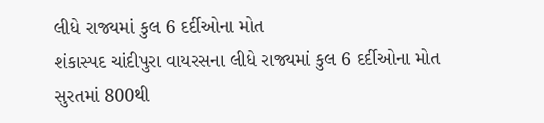લીધે રાજ્યમાં કુલ 6 દર્દીઓના મોત
શંકાસ્પદ ચાંદીપુરા વાયરસના લીધે રાજ્યમાં કુલ 6 દર્દીઓના મોત
સુરતમાં 800થી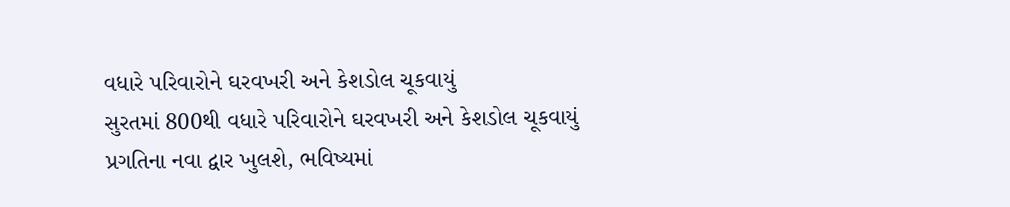વધારે પરિવારોને ઘરવખરી અને કેશડોલ ચૂકવાયું
સુરતમાં 800થી વધારે પરિવારોને ઘરવખરી અને કેશડોલ ચૂકવાયું
પ્રગતિના નવા દ્વાર ખુલશે, ભવિષ્યમાં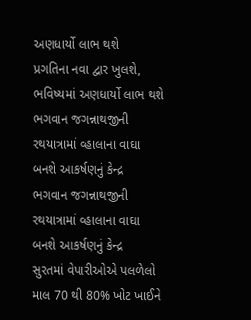અણધાર્યો લાભ થશે
પ્રગતિના નવા દ્વાર ખુલશે, ભવિષ્યમાં અણધાર્યો લાભ થશે
ભગવાન જગન્નાથજીની રથયાત્રામાં વ્હાલાના વાઘા બનશે આકર્ષણનું કેન્દ્ર
ભગવાન જગન્નાથજીની રથયાત્રામાં વ્હાલાના વાઘા બનશે આકર્ષણનું કેન્દ્ર
સુરતમાં વેપારીઓએ પલળેલો માલ 70 થી 80% ખોટ ખાઈને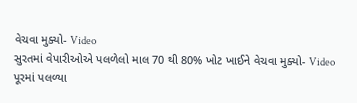વેચવા મુક્યો- Video
સુરતમાં વેપારીઓએ પલળેલો માલ 70 થી 80% ખોટ ખાઈને વેચવા મુક્યો- Video
પૂરમાં પલળ્યા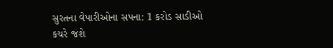સુરતના વેપારીઓના સપના: 1 કરોડ સાડીઓ કચરે જશે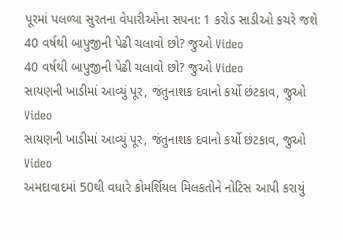પૂરમાં પલળ્યા સુરતના વેપારીઓના સપના: 1 કરોડ સાડીઓ કચરે જશે
40 વર્ષથી બાપુજીની પેઢી ચલાવો છો? જુઓ Video
40 વર્ષથી બાપુજીની પેઢી ચલાવો છો? જુઓ Video
સાયણની ખાડીમાં આવ્યું પૂર, જંતુનાશક દવાનો કર્યો છંટકાવ, જુઓ Video
સાયણની ખાડીમાં આવ્યું પૂર, જંતુનાશક દવાનો કર્યો છંટકાવ, જુઓ Video
અમદાવાદમાં 50થી વધારે કોમર્શિયલ મિલકતોને નોટિસ આપી કરાયું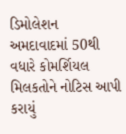ડિમોલેશન
અમદાવાદમાં 50થી વધારે કોમર્શિયલ મિલકતોને નોટિસ આપી કરાયું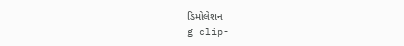ડિમોલેશન
g clip-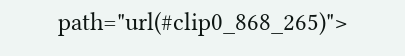path="url(#clip0_868_265)">